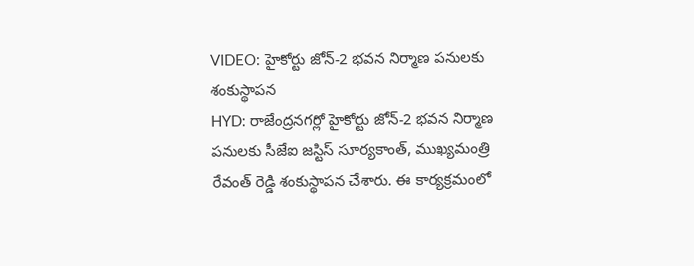VIDEO: హైకోర్టు జోన్-2 భవన నిర్మాణ పనులకు శంకుస్థాపన
HYD: రాజేంద్రనగర్లో హైకోర్టు జోన్-2 భవన నిర్మాణ పనులకు సీజేఐ జస్టిస్ సూర్యకాంత్, ముఖ్యమంత్రి రేవంత్ రెడ్డి శంకుస్థాపన చేశారు. ఈ కార్యక్రమంలో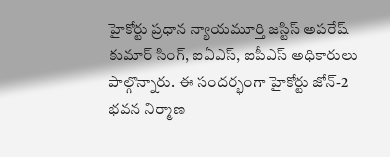హైకోర్టు ప్రధాన న్యాయమూర్తి జస్టిస్ అపరేష్ కుమార్ సింగ్, ఐఏఎస్, ఐపీఎస్ అధికారులు పాల్గొన్నారు. ఈ సందర్భంగా హైకోర్టు జోన్-2 భవన నిర్మాణ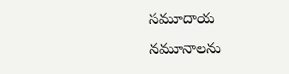సమూదాయ నమూనాలను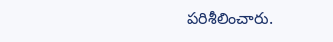పరిశీలించారు.